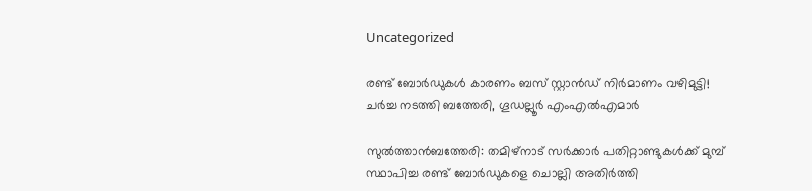Uncategorized

രണ്ട് ബോർഡുകൾ കാരണം ബസ് സ്റ്റാന്‍ഡ് നിര്‍മാണം വഴിമുട്ടി! ചർച്ച നടത്തി ബത്തേരി, ഗൂഡല്ലൂർ എംഎൽഎമാർ

സുല്‍ത്താന്‍ബത്തേരി: തമിഴ്‌നാട് സര്‍ക്കാര്‍ പതിറ്റാണ്ടുകള്‍ക്ക് മുമ്പ് സ്ഥാപിച്ച രണ്ട് ബോര്‍ഡുകളെ ചൊല്ലി അതിര്‍ത്തി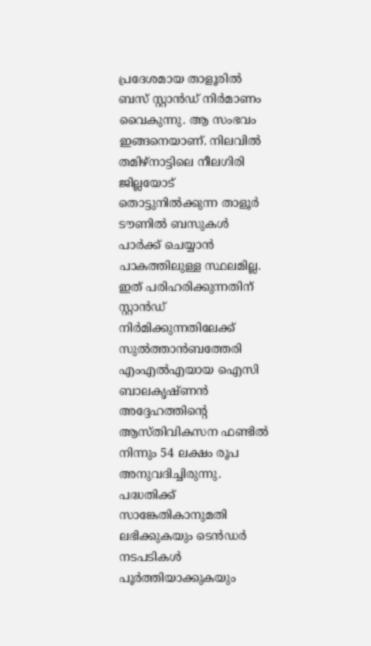പ്രദേശമായ താളൂരില്‍ ബസ് സ്റ്റാന്‍ഡ് നിർമാണം വൈകുന്നു. ആ സംഭവം ഇങ്ങനെയാണ്. നിലവില്‍ തമിഴ്‌നാട്ടിലെ നീലഗിരി ജില്ലയോട് തൊട്ടുനില്‍ക്കുന്ന താളൂര്‍ ടൗണില്‍ ബസുകള്‍ പാര്‍ക്ക് ചെയ്യാന്‍ പാകത്തിലുള്ള സ്ഥലമില്ല. ഇത് പരിഹരിക്കുന്നതിന് സ്റ്റാന്‍ഡ് നിര്‍മിക്കുന്നതിലേക്ക് സുല്‍ത്താന്‍ബത്തേരി എംഎല്‍എയായ ഐസി ബാലകൃഷ്ണന്‍ അദ്ദേഹത്തിന്റെ ആസ്തിവികസന ഫണ്ടില്‍ നിന്നും 54 ലക്ഷം രൂപ അനുവദിച്ചിരുന്നു. പദ്ധതിക്ക് സാങ്കേതികാനുമതി ലഭിക്കുകയും ടെന്‍ഡര്‍ നടപടികള്‍ പൂര്‍ത്തിയാക്കുകയും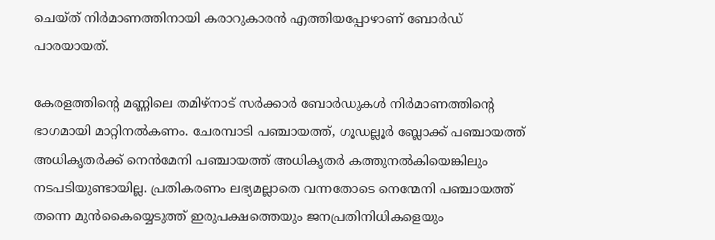ചെയ്ത് നിര്‍മാണത്തിനായി കരാറുകാരന്‍ എത്തിയപ്പോഴാണ് ബോര്‍ഡ് പാരയായത്.

കേരളത്തിന്റെ മണ്ണിലെ തമിഴ്നാട് സര്‍ക്കാര്‍ ബോര്‍ഡുകള്‍ നിര്‍മാണത്തിന്റെ ഭാഗമായി മാറ്റിനല്‍കണം. ചേരമ്പാടി പഞ്ചായത്ത്, ഗൂഡല്ലൂര്‍ ബ്ലോക്ക് പഞ്ചായത്ത് അധികൃതര്‍ക്ക് നെന്‍മേനി പഞ്ചായത്ത് അധികൃതര്‍ കത്തുനല്‍കിയെങ്കിലും നടപടിയുണ്ടായില്ല. പ്രതികരണം ലഭ്യമല്ലാതെ വന്നതോടെ നെന്മേനി പഞ്ചായത്ത് തന്നെ മുന്‍കൈയ്യെടുത്ത് ഇരുപക്ഷത്തെയും ജനപ്രതിനിധികളെയും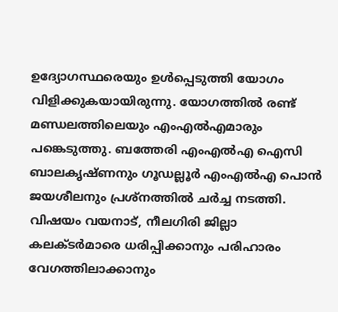ഉദ്യോഗസ്ഥരെയും ഉള്‍പ്പെടുത്തി യോഗം വിളിക്കുകയായിരുന്നു. യോഗത്തില്‍ രണ്ട് മണ്ഡലത്തിലെയും എംഎല്‍എമാരും പങ്കെടുത്തു. ബത്തേരി എംഎല്‍എ ഐസി ബാലകൃഷ്ണനും ഗൂഡല്ലൂര്‍ എംഎല്‍എ പൊന്‍ ജയശീലനും പ്രശ്‌നത്തില്‍ ചര്‍ച്ച നടത്തി. വിഷയം വയനാട്, നീലഗിരി ജില്ലാ കലക്ടര്‍മാരെ ധരിപ്പിക്കാനും പരിഹാരം വേഗത്തിലാക്കാനും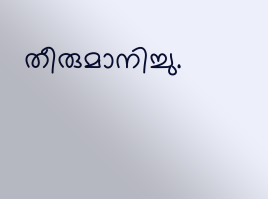തീരുമാനിച്ചു.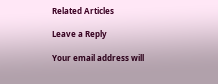Related Articles

Leave a Reply

Your email address will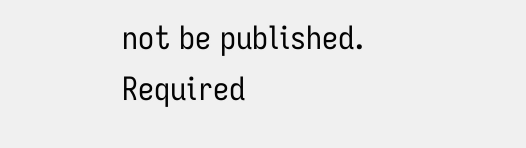not be published. Required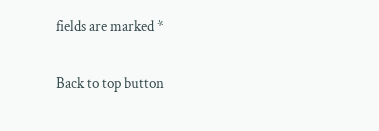fields are marked *

Back to top button